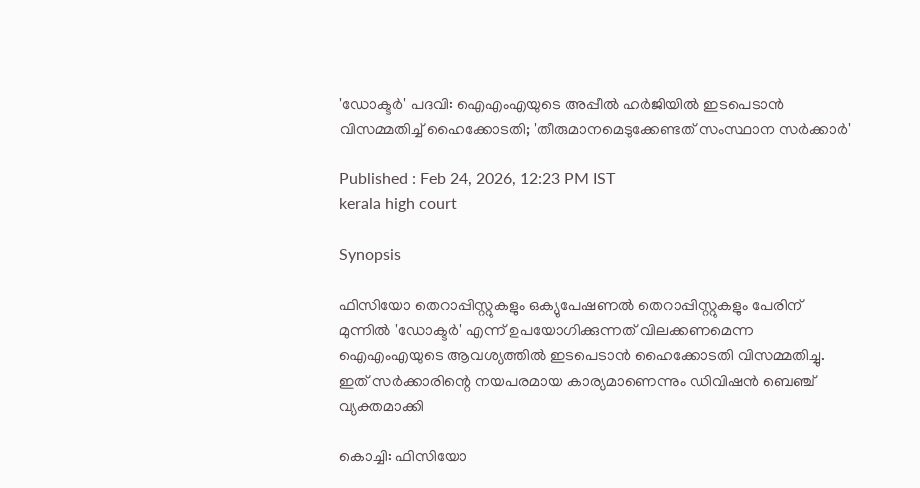'ഡോക്ടർ' പദവി: ഐഎംഎയുടെ അപ്പീൽ ഹർജിയിൽ ഇടപെടാൻ വിസമ്മതിച്ച് ഹൈക്കോടതി; 'തീരുമാനമെടുക്കേണ്ടത് സംസ്ഥാന സർക്കാർ'

Published : Feb 24, 2026, 12:23 PM IST
kerala high court

Synopsis

ഫിസിയോ തെറാപ്പിസ്റ്റുകളും ഒക്യുപേഷണൽ തെറാപ്പിസ്റ്റുകളും പേരിന് മുന്നിൽ 'ഡോക്ടർ' എന്ന് ഉപയോഗിക്കുന്നത് വിലക്കണമെന്ന ഐഎംഎയുടെ ആവശ്യത്തിൽ ഇടപെടാൻ ഹൈക്കോടതി വിസമ്മതിച്ചു. ഇത് സർക്കാരിന്റെ നയപരമായ കാര്യമാണെന്നും ഡിവിഷൻ ബെഞ്ച് വ്യക്തമാക്കി

കൊച്ചി: ഫിസിയോ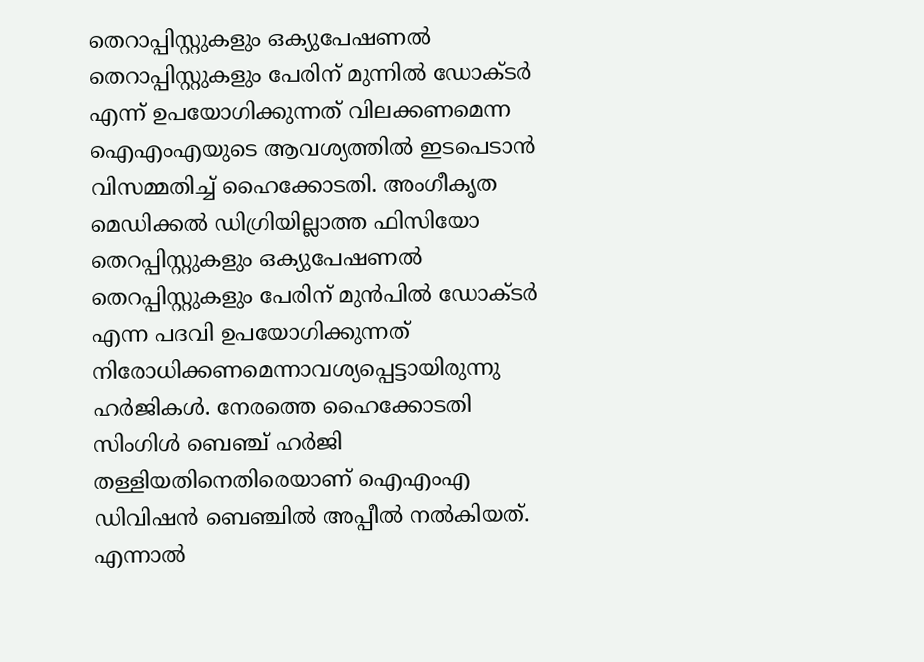തെറാപ്പിസ്റ്റുകളും ഒക്യുപേഷണൽ തെറാപ്പിസ്റ്റുകളും പേരിന് മുന്നിൽ ഡോക്‌ടർ എന്ന് ഉപയോഗിക്കുന്നത് വിലക്കണമെന്ന ഐഎംഎയുടെ ആവശ്യത്തിൽ ഇടപെടാൻ വിസമ്മതിച്ച് ഹൈക്കോടതി. അംഗീകൃത മെഡിക്കൽ ഡിഗ്രിയില്ലാത്ത ഫിസിയോ തെറപ്പിസ്റ്റുകളും ഒക്യുപേഷണൽ തെറപ്പിസ്റ്റുകളും പേരിന് മുൻപിൽ ഡോക്ടർ എന്ന പദവി ഉപയോഗിക്കുന്നത് നിരോധിക്കണമെന്നാവശ്യപ്പെട്ടായിരുന്നു ഹർജികൾ. നേരത്തെ ഹൈക്കോടതി സിംഗിൾ ബെഞ്ച് ഹർജി തള്ളിയതിനെതിരെയാണ് ഐഎംഎ ഡിവിഷൻ ബെഞ്ചിൽ അപ്പീൽ നൽകിയത്. എന്നാൽ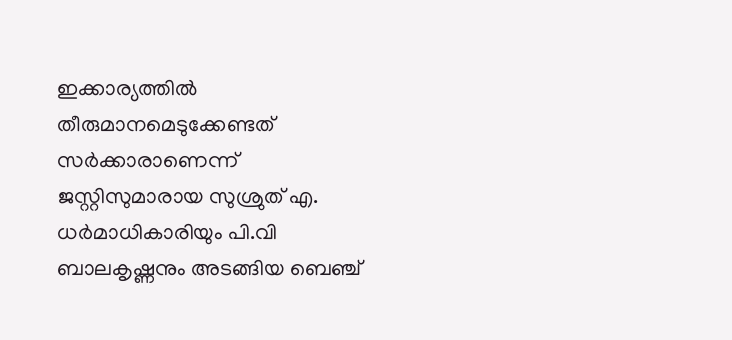ഇക്കാര്യത്തിൽ തീരുമാനമെടുക്കേണ്ടത് സർക്കാരാണെന്ന് ജസ്റ്റിസുമാരായ സുശ്രുത് എ. ധർമാധികാരിയും പി.വി ബാലകൃഷ്ണനും അടങ്ങിയ ബെഞ്ച്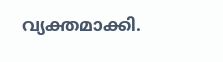വ്യക്തമാക്കി.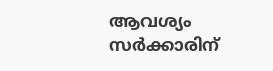ആവശ്യം സർക്കാരിന്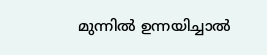മുന്നിൽ ഉന്നയിച്ചാൽ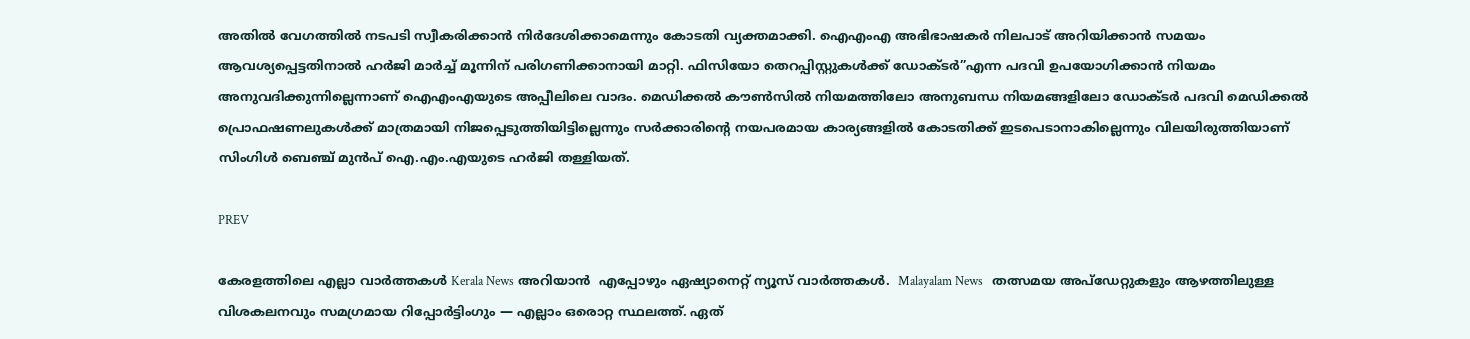അതിൽ വേഗത്തിൽ നടപടി സ്വീകരിക്കാൻ നിർദേശിക്കാമെന്നും കോടതി വ്യക്തമാക്കി. ഐഎംഎ അഭിഭാഷകർ നിലപാട് അറിയിക്കാൻ സമയം ആവശ്യപ്പെട്ടതിനാൽ ഹർജി മാർച്ച് മൂന്നിന് പരിഗണിക്കാനായി മാറ്റി. ഫിസിയോ തെറപ്പിസ്റ്റുകൾക്ക് ഡോക്ടർ”എന്ന പദവി ഉപയോഗിക്കാൻ നിയമം അനുവദിക്കുന്നില്ലെന്നാണ് ഐഎംഎയുടെ അപ്പീലിലെ വാദം. മെഡിക്കൽ കൗൺസിൽ നിയമത്തിലോ അനുബന്ധ നിയമങ്ങളിലോ ഡോക്ടർ പദവി മെഡിക്കൽ പ്രൊഫഷണലുകൾക്ക് മാത്രമായി നിജപ്പെടുത്തിയിട്ടില്ലെന്നും സർക്കാരിന്റെ നയപരമായ കാര്യങ്ങളിൽ കോടതിക്ക് ഇടപെടാനാകില്ലെന്നും വിലയിരുത്തിയാണ് സിംഗിൾ ബെഞ്ച് മുൻപ് ഐ.എം.എയുടെ ഹർജി തള്ളിയത്.

PREV

കേരളത്തിലെ എല്ലാ വാർത്തകൾ Kerala News അറിയാൻ  എപ്പോഴും ഏഷ്യാനെറ്റ് ന്യൂസ് വാർത്തകൾ.  Malayalam News   തത്സമയ അപ്‌ഡേറ്റുകളും ആഴത്തിലുള്ള വിശകലനവും സമഗ്രമായ റിപ്പോർട്ടിംഗും — എല്ലാം ഒരൊറ്റ സ്ഥലത്ത്. ഏത്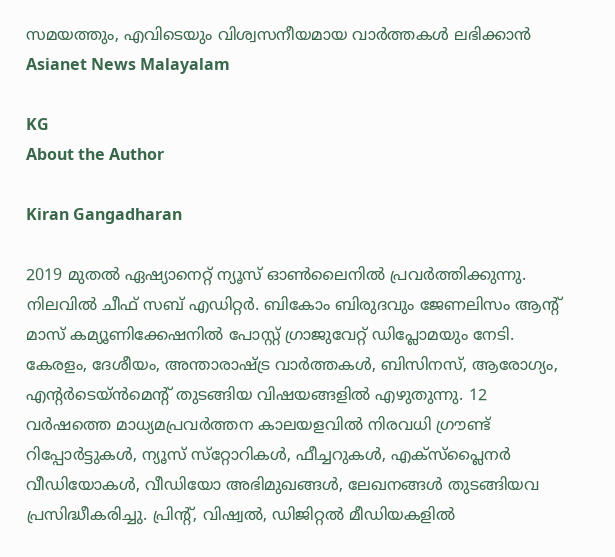സമയത്തും, എവിടെയും വിശ്വസനീയമായ വാർത്തകൾ ലഭിക്കാൻ Asianet News Malayalam

KG
About the Author

Kiran Gangadharan

2019 മുതല്‍ ഏഷ്യാനെറ്റ് ന്യൂസ് ഓണ്‍ലൈനില്‍ പ്രവര്‍ത്തിക്കുന്നു. നിലവില്‍ ചീഫ് സബ് എഡിറ്റർ. ബികോം ബിരുദവും ജേണലിസം ആൻ്റ് മാസ് കമ്യൂണിക്കേഷനിൽ പോസ്റ്റ് ഗ്രാജുവേറ്റ് ഡിപ്ലോമയും നേടി. കേരളം, ദേശീയം, അന്താരാഷ്ട്ര വാര്‍ത്തകള്‍, ബിസിനസ്, ആരോഗ്യം, എന്റർടെയ്ൻമെൻ്റ് തുടങ്ങിയ വിഷയങ്ങളില്‍ എഴുതുന്നു. 12 വര്‍ഷത്തെ മാധ്യമപ്രവര്‍ത്തന കാലയളവില്‍ നിരവധി ഗ്രൗണ്ട് റിപ്പോര്‍ട്ടുകള്‍, ന്യൂസ് സ്‌റ്റോറികള്‍, ഫീച്ചറുകള്‍, എക്‌സ്‌പ്ലൈന‍ർ വീഡിയോകൾ, വീഡിയോ അഭിമുഖങ്ങള്‍, ലേഖനങ്ങള്‍ തുടങ്ങിയവ പ്രസിദ്ധീകരിച്ചു. പ്രിന്റ്, വിഷ്വല്‍, ഡിജിറ്റല്‍ മീഡിയകളില്‍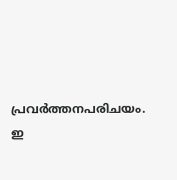പ്രവര്‍ത്തനപരിചയം. ഇ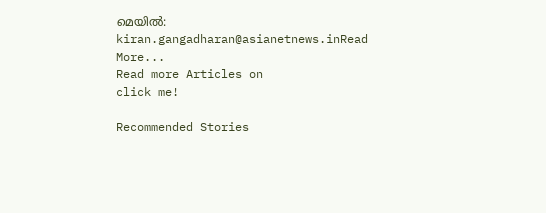മെയില്‍: kiran.gangadharan@asianetnews.inRead More...
Read more Articles on
click me!

Recommended Stories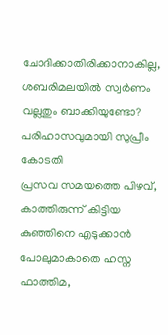ചോദിക്കാതിരിക്കാനാകില്ല, ശബരിമലയിൽ സ്വർണം വല്ലതും ബാക്കിയുണ്ടോ? പരിഹാസവുമായി സുപ്രീം കോടതി
പ്രസവ സമയത്തെ പിഴവ്, കാത്തിരുന്ന് കിട്ടിയ കുഞ്ഞിനെ എടുക്കാൻ പോലുമാകാതെ ഹസ്ന ഫാത്തിമ,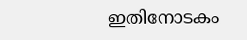ഇതിനോടകം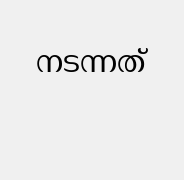നടന്നത്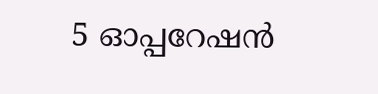5 ഓപ്പറേഷൻ